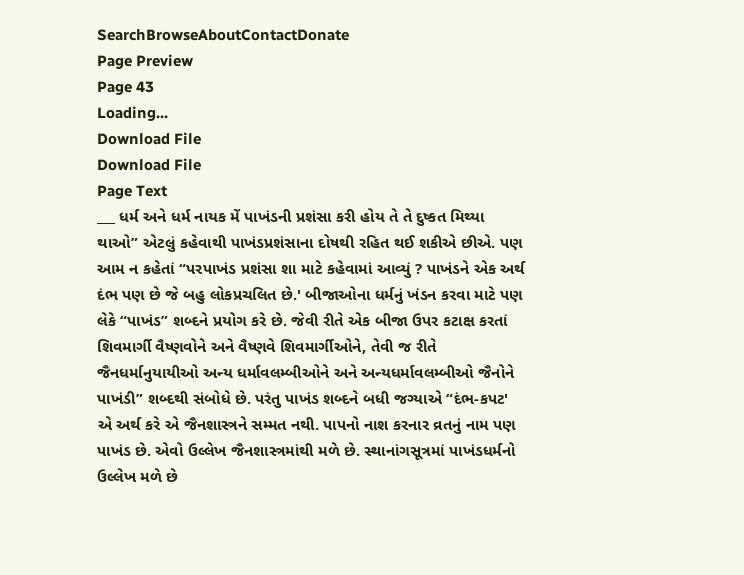SearchBrowseAboutContactDonate
Page Preview
Page 43
Loading...
Download File
Download File
Page Text
___ ધર્મ અને ધર્મ નાયક મેં પાખંડની પ્રશંસા કરી હોય તે તે દુષ્કત મિથ્યા થાઓ” એટલું કહેવાથી પાખંડપ્રશંસાના દોષથી રહિત થઈ શકીએ છીએ. પણ આમ ન કહેતાં “પરપાખંડ પ્રશંસા શા માટે કહેવામાં આવ્યું ? પાખંડને એક અર્થ દંભ પણ છે જે બહુ લોકપ્રચલિત છે.' બીજાઓના ધર્મનું ખંડન કરવા માટે પણ લેકે “પાખંડ” શબ્દને પ્રયોગ કરે છે. જેવી રીતે એક બીજા ઉપર કટાક્ષ કરતાં શિવમાર્ગી વૈષ્ણવોને અને વૈષ્ણવે શિવમાર્ગીઓને, તેવી જ રીતે જૈનધર્માનુયાયીઓ અન્ય ધર્માવલમ્બીઓને અને અન્યધર્માવલમ્બીઓ જૈનોને પાખંડી” શબ્દથી સંબોધે છે. પરંતુ પાખંડ શબ્દને બધી જગ્યાએ “દંભ-કપટ' એ અર્થ કરે એ જૈનશાસ્ત્રને સમ્મત નથી. પાપનો નાશ કરનાર વ્રતનું નામ પણ પાખંડ છે. એવો ઉલ્લેખ જૈનશાસ્ત્રમાંથી મળે છે. સ્થાનાંગસૂત્રમાં પાખંડધર્મનો ઉલ્લેખ મળે છે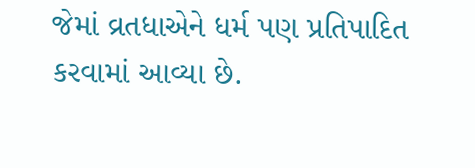જેમાં વ્રતધાએને ધર્મ પણ પ્રતિપાદિત કરવામાં આવ્યા છે.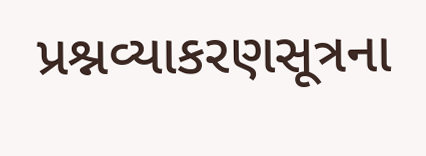પ્રશ્નવ્યાકરણસૂત્રના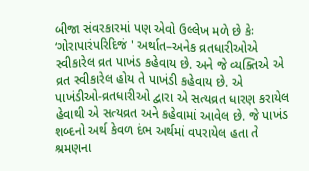બીજા સંવરકારમાં પણ એવો ઉલ્લેખ મળે છે કેઃ ‘ગોરાપારંપરિદિજં ' અર્થાત–અનેક વ્રતધારીઓએ સ્વીકારેલ વ્રત પાખંડ કહેવાય છે. અને જે વ્યક્તિએ એ વ્રત સ્વીકારેલ હોય તે પાખંડી કહેવાય છે. એ પાખંડીઓ-વ્રતધારીઓ દ્વારા એ સત્યવ્રત ધારણ કરાયેલ હેવાથી એ સત્યવ્રત અને કહેવામાં આવેલ છે. જે પાખંડ શબ્દનો અર્થ કેવળ દંભ અર્થમાં વપરાયેલ હતા તે શ્રમણના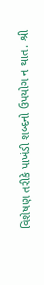વિશેષણ તરીકે પાખંડી શબ્દનો ઉપયોગ ન થાત. શ્રી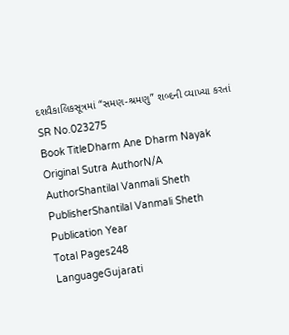દશવૈકાલિકસૂત્રમાં “સમણ-શ્રમણુ” શબ્દની વ્યાખ્યા કરતાં
SR No.023275
Book TitleDharm Ane Dharm Nayak
Original Sutra AuthorN/A
AuthorShantilal Vanmali Sheth
PublisherShantilal Vanmali Sheth
Publication Year
Total Pages248
LanguageGujarati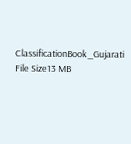ClassificationBook_Gujarati
File Size13 MB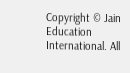Copyright © Jain Education International. All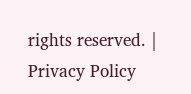rights reserved. | Privacy Policy